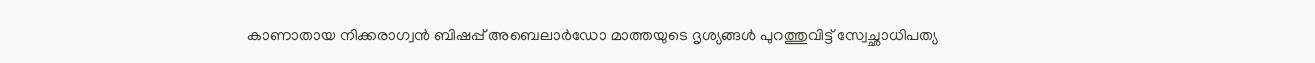കാണാതായ നിക്കരാഗ്വൻ ബിഷപ്പ് അബെലാർഡോ മാത്തയുടെ ദൃശ്യങ്ങൾ പുറത്തുവിട്ട് സ്വേച്ഛാധിപത്യ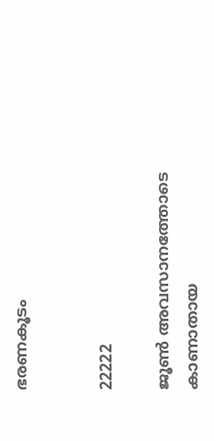ഭരണകൂടം


22222

ജൂൺ അവസാനത്തോടെ കാണാതായ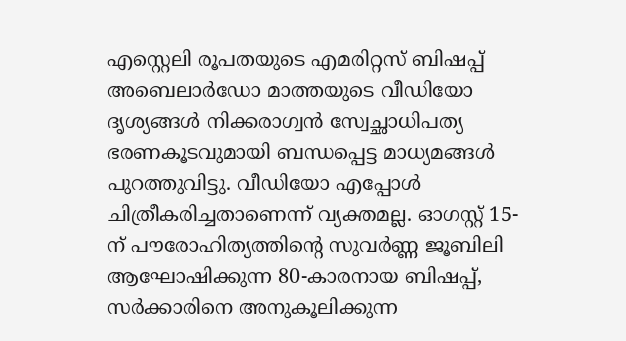എസ്റ്റെലി രൂപതയുടെ എമരിറ്റസ് ബിഷപ്പ് അബെലാർഡോ മാത്തയുടെ വീഡിയോ ദൃശ്യങ്ങൾ നിക്കരാഗ്വൻ സ്വേച്ഛാധിപത്യ ഭരണകൂടവുമായി ബന്ധപ്പെട്ട മാധ്യമങ്ങൾ പുറത്തുവിട്ടു. വീഡിയോ എപ്പോൾ ചിത്രീകരിച്ചതാണെന്ന് വ്യക്തമല്ല. ഓഗസ്റ്റ് 15-ന് പൗരോഹിത്യത്തിന്റെ സുവർണ്ണ ജൂബിലി ആഘോഷിക്കുന്ന 80-കാരനായ ബിഷപ്പ്, സർക്കാരിനെ അനുകൂലിക്കുന്ന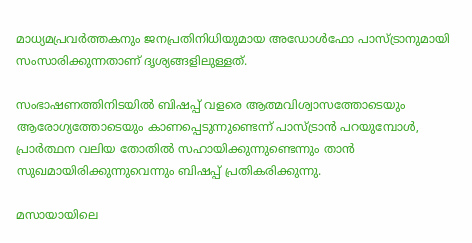മാധ്യമപ്രവർത്തകനും ജനപ്രതിനിധിയുമായ അഡോൾഫോ പാസ്‌ട്രാനുമായി സംസാരിക്കുന്നതാണ് ദൃശ്യങ്ങളിലുള്ളത്.

സംഭാഷണത്തിനിടയിൽ ബിഷപ്പ് വളരെ ആത്മവിശ്വാസത്തോടെയും ആരോഗ്യത്തോടെയും കാണപ്പെടുന്നുണ്ടെന്ന് പാസ്‌ട്രാൻ പറയുമ്പോൾ, പ്രാർത്ഥന വലിയ തോതിൽ സഹായിക്കുന്നുണ്ടെന്നും താൻ സുഖമായിരിക്കുന്നുവെന്നും ബിഷപ്പ് പ്രതികരിക്കുന്നു.

മസായായിലെ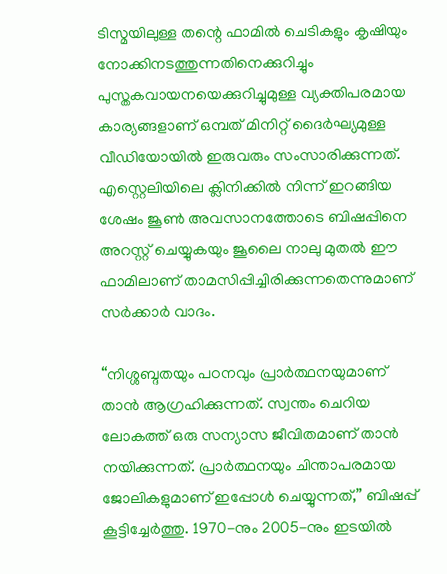ടിസ്മയിലുള്ള തന്റെ ഫാമിൽ ചെടികളും കൃഷിയും നോക്കിനടത്തുന്നതിനെക്കുറിച്ചും പുസ്തകവായനയെക്കുറിച്ചുമുള്ള വ്യക്തിപരമായ കാര്യങ്ങളാണ് ഒമ്പത് മിനിറ്റ് ദൈർഘ്യമുള്ള വീഡിയോയിൽ ഇരുവരും സംസാരിക്കുന്നത്. എസ്റ്റെലിയിലെ ക്ലിനിക്കിൽ നിന്ന് ഇറങ്ങിയ ശേഷം ജൂൺ അവസാനത്തോടെ ബിഷപ്പിനെ അറസ്റ്റ് ചെയ്യുകയും ജൂലൈ നാലു മുതൽ ഈ ഫാമിലാണ് താമസിപ്പിച്ചിരിക്കുന്നതെന്നുമാണ് സർക്കാർ വാദം.

“നിശ്ശബ്ദതയും പഠനവും പ്രാർത്ഥനയുമാണ് താൻ ആഗ്രഹിക്കുന്നത്. സ്വന്തം ചെറിയ ലോകത്ത് ഒരു സന്യാസ ജീവിതമാണ് താൻ നയിക്കുന്നത്. പ്രാർത്ഥനയും ചിന്താപരമായ ജോലികളുമാണ് ഇപ്പോൾ ചെയ്യുന്നത്,” ബിഷപ്പ് കൂട്ടിച്ചേർത്തു. 1970-നും 2005-നും ഇടയിൽ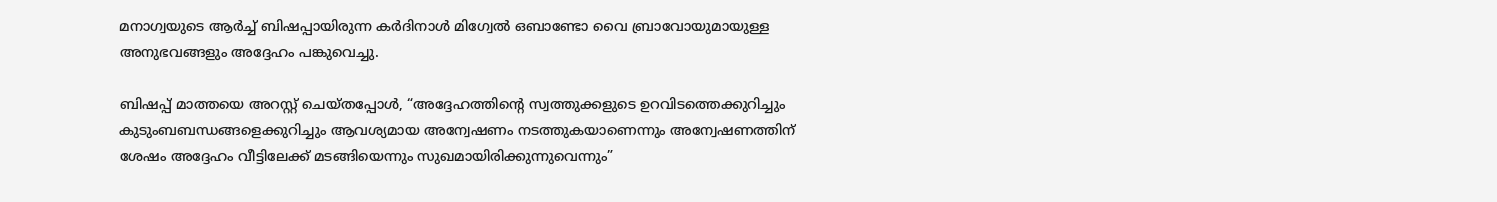മനാഗ്വയുടെ ആർച്ച് ബിഷപ്പായിരുന്ന കർദിനാൾ മിഗ്വേൽ ഒബാണ്ടോ വൈ ബ്രാവോയുമായുള്ള അനുഭവങ്ങളും അദ്ദേഹം പങ്കുവെച്ചു.

ബിഷപ്പ് മാത്തയെ അറസ്റ്റ് ചെയ്തപ്പോൾ, “അദ്ദേഹത്തിന്റെ സ്വത്തുക്കളുടെ ഉറവിടത്തെക്കുറിച്ചും കുടുംബബന്ധങ്ങളെക്കുറിച്ചും ആവശ്യമായ അന്വേഷണം നടത്തുകയാണെന്നും അന്വേഷണത്തിന് ശേഷം അദ്ദേഹം വീട്ടിലേക്ക് മടങ്ങിയെന്നും സുഖമായിരിക്കുന്നുവെന്നും”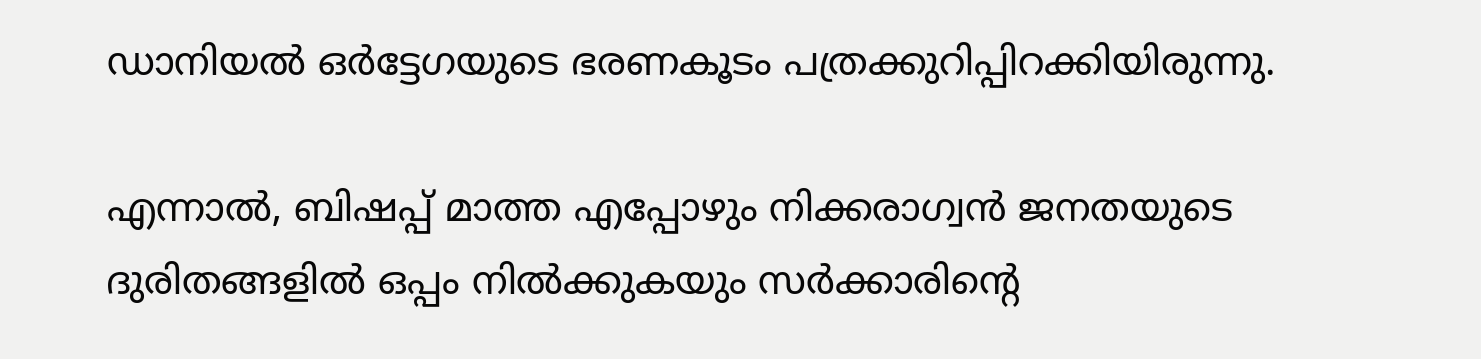ഡാനിയൽ ഒർട്ടേഗയുടെ ഭരണകൂടം പത്രക്കുറിപ്പിറക്കിയിരുന്നു.

എന്നാൽ, ബിഷപ്പ് മാത്ത എപ്പോഴും നിക്കരാഗ്വൻ ജനതയുടെ ദുരിതങ്ങളിൽ ഒപ്പം നിൽക്കുകയും സർക്കാരിന്റെ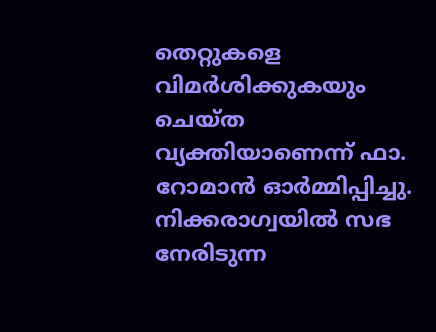തെറ്റുകളെ വിമർശിക്കുകയും ചെയ്ത വ്യക്തിയാണെന്ന് ഫാ. റോമാൻ ഓർമ്മിപ്പിച്ചു. നിക്കരാഗ്വയിൽ സഭ നേരിടുന്ന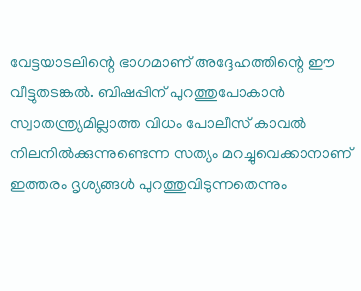വേട്ടയാടലിന്റെ ഭാഗമാണ് അദ്ദേഹത്തിന്റെ ഈ വീട്ടുതടങ്കൽ. ബിഷപ്പിന് പുറത്തുപോകാൻ സ്വാതന്ത്ര്യമില്ലാത്ത വിധം പോലീസ് കാവൽ നിലനിൽക്കുന്നുണ്ടെന്ന സത്യം മറച്ചുവെക്കാനാണ് ഇത്തരം ദൃശ്യങ്ങൾ പുറത്തുവിടുന്നതെന്നും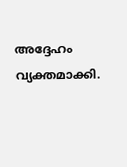അദ്ദേഹം വ്യക്തമാക്കി.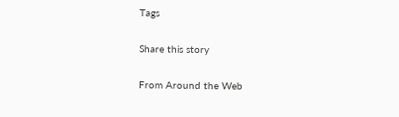Tags

Share this story

From Around the Web